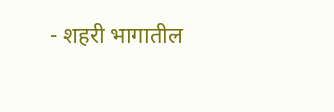- शहरी भागातील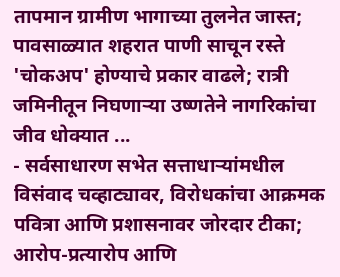तापमान ग्रामीण भागाच्या तुलनेत जास्त; पावसाळ्यात शहरात पाणी साचून रस्ते 'चोकअप' होण्याचे प्रकार वाढले; रात्री जमिनीतून निघणाऱ्या उष्णतेने नागरिकांचा जीव धोक्यात ...
- सर्वसाधारण सभेत सत्ताधाऱ्यांमधील विसंवाद चव्हाट्यावर, विरोधकांचा आक्रमक पवित्रा आणि प्रशासनावर जोरदार टीका; आरोप-प्रत्यारोप आणि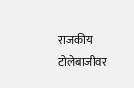राजकीय टोलेबाजीवर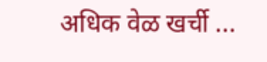अधिक वेळ खर्ची ...